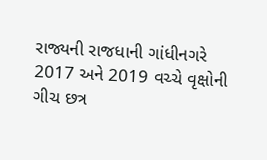રાજ્યની રાજધાની ગાંધીનગરે 2017 અને 2019 વચ્ચે વૃક્ષોની ગીચ છત્ર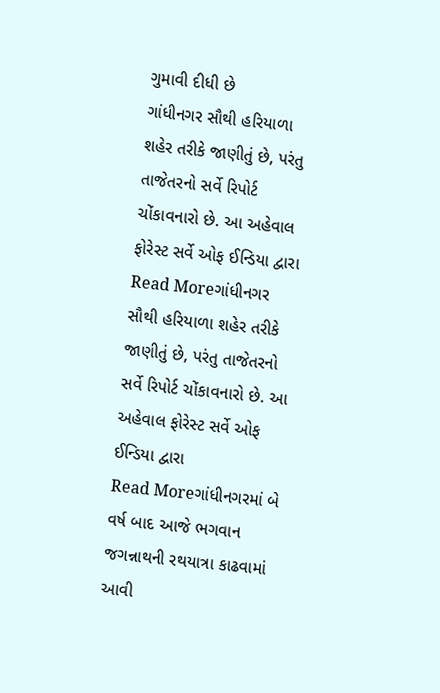ગુમાવી દીધી છે
ગાંધીનગર સૌથી હરિયાળા શહેર તરીકે જાણીતું છે, પરંતુ તાજેતરનો સર્વે રિપોર્ટ ચોંકાવનારો છે. આ અહેવાલ ફોરેસ્ટ સર્વે ઓફ ઈન્ડિયા દ્વારા
Read Moreગાંધીનગર સૌથી હરિયાળા શહેર તરીકે જાણીતું છે, પરંતુ તાજેતરનો સર્વે રિપોર્ટ ચોંકાવનારો છે. આ અહેવાલ ફોરેસ્ટ સર્વે ઓફ ઈન્ડિયા દ્વારા
Read Moreગાંધીનગરમાં બે વર્ષ બાદ આજે ભગવાન જગન્નાથની રથયાત્રા કાઢવામાં આવી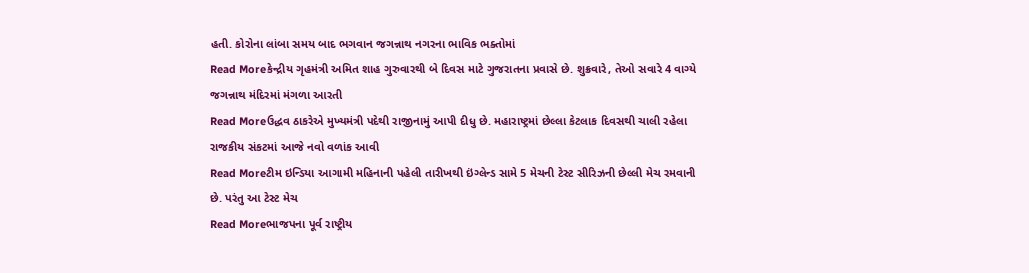હતી. કોરોના લાંબા સમય બાદ ભગવાન જગન્નાથ નગરના ભાવિક ભક્તોમાં
Read Moreકેન્દ્રીય ગૃહમંત્રી અમિત શાહ ગુરુવારથી બે દિવસ માટે ગુજરાતના પ્રવાસે છે. શુક્રવારે, તેઓ સવારે 4 વાગ્યે જગન્નાથ મંદિરમાં મંગળા આરતી
Read Moreઉદ્ધવ ઠાકરેએ મુખ્યમંત્રી પદેથી રાજીનામું આપી દીધુ છે. મહારાષ્ટ્રમાં છેલ્લા કેટલાક દિવસથી ચાલી રહેલા રાજકીય સંકટમાં આજે નવો વળાંક આવી
Read Moreટીમ ઇન્ડિયા આગામી મહિનાની પહેલી તારીખથી ઇંગ્લેન્ડ સામે 5 મેચની ટેસ્ટ સીરિઝની છેલ્લી મેચ રમવાની છે. પરંતુ આ ટેસ્ટ મેચ
Read Moreભાજપના પૂર્વ રાષ્ટ્રીય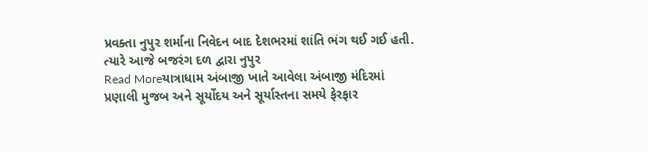પ્રવક્તા નુપુર શર્માના નિવેદન બાદ દેશભરમાં શાંતિ ભંગ થઈ ગઈ હતી. ત્યારે આજે બજરંગ દળ દ્વારા નુપુર
Read Moreયાત્રાધામ અંબાજી ખાતે આવેલા અંબાજી મંદિરમાં પ્રણાલી મુજબ અને સૂર્યોદય અને સૂર્યાસ્તના સમયે ફેરફાર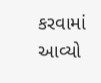કરવામાં આવ્યો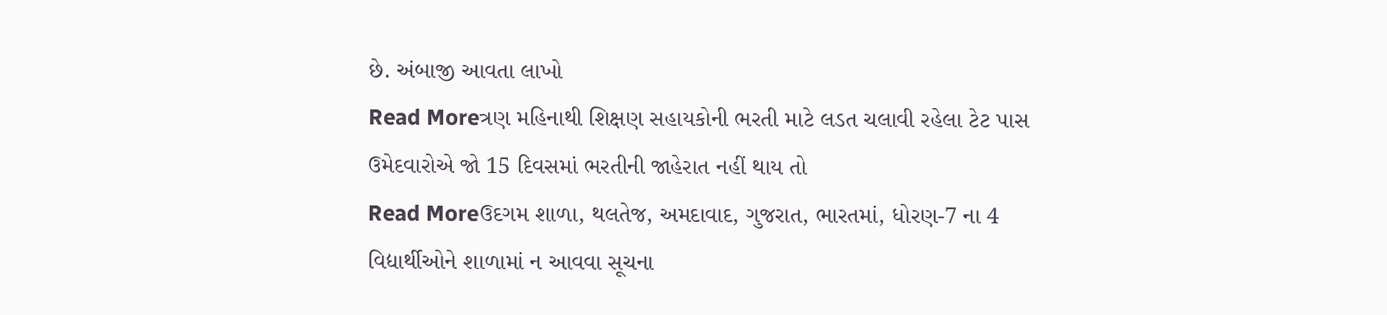છે. અંબાજી આવતા લાખો
Read Moreત્રણ મહિનાથી શિક્ષણ સહાયકોની ભરતી માટે લડત ચલાવી રહેલા ટેટ પાસ ઉમેદવારોએ જો 15 દિવસમાં ભરતીની જાહેરાત નહીં થાય તો
Read Moreઉદગમ શાળા, થલતેજ, અમદાવાદ, ગુજરાત, ભારતમાં, ધોરણ-7 ના 4 વિદ્યાર્થીઓને શાળામાં ન આવવા સૂચના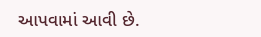આપવામાં આવી છે.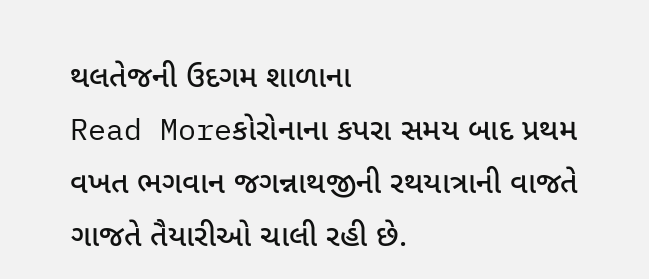થલતેજની ઉદગમ શાળાના
Read Moreકોરોનાના કપરા સમય બાદ પ્રથમ વખત ભગવાન જગન્નાથજીની રથયાત્રાની વાજતે ગાજતે તૈયારીઓ ચાલી રહી છે.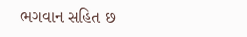ભગવાન સહિત છ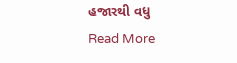હજારથી વધુ
Read More